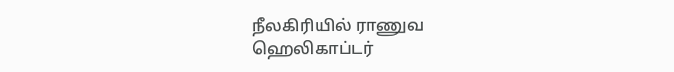நீலகிரியில் ராணுவ ஹெலிகாப்டர்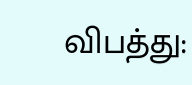விபத்து: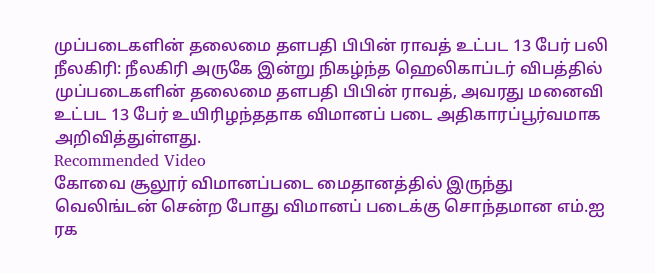முப்படைகளின் தலைமை தளபதி பிபின் ராவத் உட்பட 13 பேர் பலி
நீலகிரி: நீலகிரி அருகே இன்று நிகழ்ந்த ஹெலிகாப்டர் விபத்தில் முப்படைகளின் தலைமை தளபதி பிபின் ராவத், அவரது மனைவி உட்பட 13 பேர் உயிரிழந்ததாக விமானப் படை அதிகாரப்பூர்வமாக அறிவித்துள்ளது.
Recommended Video
கோவை சூலூர் விமானப்படை மைதானத்தில் இருந்து வெலிங்டன் சென்ற போது விமானப் படைக்கு சொந்தமான எம்.ஐ ரக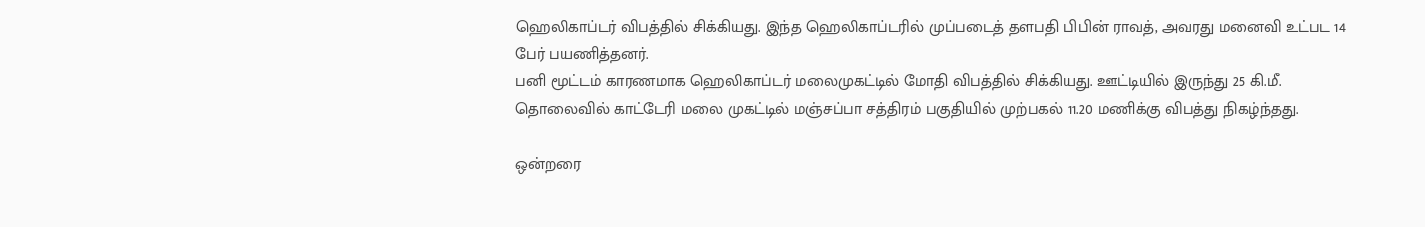ஹெலிகாப்டர் விபத்தில் சிக்கியது. இந்த ஹெலிகாப்டரில் முப்படைத் தளபதி பிபின் ராவத், அவரது மனைவி உட்பட 14 பேர் பயணித்தனர்.
பனி மூட்டம் காரணமாக ஹெலிகாப்டர் மலைமுகட்டில் மோதி விபத்தில் சிக்கியது. ஊட்டியில் இருந்து 25 கி.மீ. தொலைவில் காட்டேரி மலை முகட்டில் மஞ்சப்பா சத்திரம் பகுதியில் முற்பகல் 11.20 மணிக்கு விபத்து நிகழ்ந்தது.

ஒன்றரை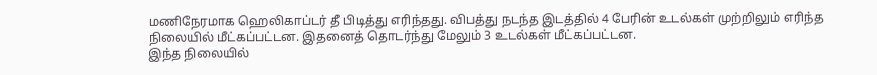மணிநேரமாக ஹெலிகாப்டர் தீ பிடித்து எரிந்தது. விபத்து நடந்த இடத்தில் 4 பேரின் உடல்கள் முற்றிலும் எரிந்த நிலையில் மீட்கப்பட்டன. இதனைத் தொடர்ந்து மேலும் 3 உடல்கள் மீட்கப்பட்டன.
இந்த நிலையில்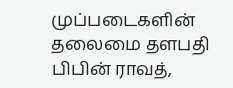முப்படைகளின் தலைமை தளபதி பிபின் ராவத்,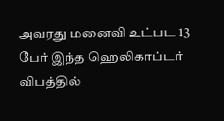அவரது மனைவி உட்பட 13 பேர் இந்த ஹெலிகாப்டர் விபத்தில்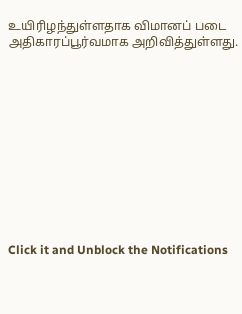உயிரிழந்துள்ளதாக விமானப் படை அதிகாரப்பூர்வமாக அறிவித்துள்ளது.












Click it and Unblock the Notifications